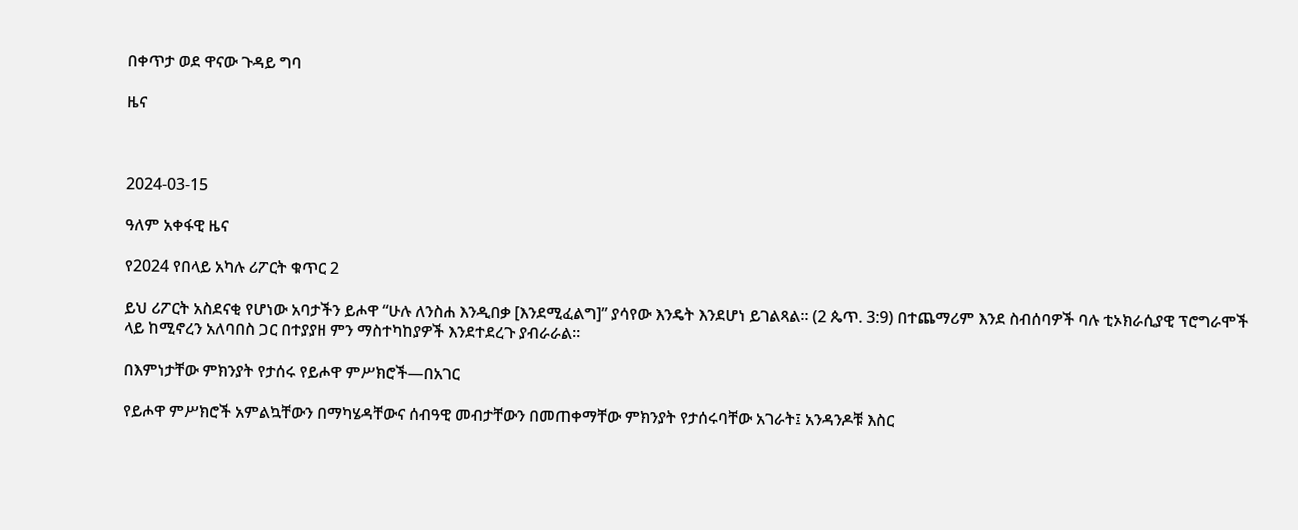በቀጥታ ወደ ዋናው ጉዳይ ግባ

ዜና



2024-03-15

ዓለም አቀፋዊ ዜና

የ2024 የበላይ አካሉ ሪፖርት ቁጥር 2

ይህ ሪፖርት አስደናቂ የሆነው አባታችን ይሖዋ “ሁሉ ለንስሐ እንዲበቃ [እንደሚፈልግ]” ያሳየው እንዴት እንደሆነ ይገልጻል። (2 ጴጥ. 3:9) በተጨማሪም እንደ ስብሰባዎች ባሉ ቲኦክራሲያዊ ፕሮግራሞች ላይ ከሚኖረን አለባበስ ጋር በተያያዘ ምን ማስተካከያዎች እንደተደረጉ ያብራራል።

በእምነታቸው ምክንያት የታሰሩ የይሖዋ ምሥክሮች—በአገር

የይሖዋ ምሥክሮች አምልኳቸውን በማካሄዳቸውና ሰብዓዊ መብታቸውን በመጠቀማቸው ምክንያት የታሰሩባቸው አገራት፤ አንዳንዶቹ እስር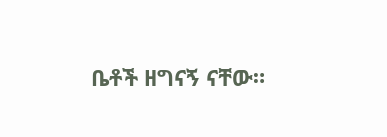ቤቶች ዘግናኝ ናቸው።